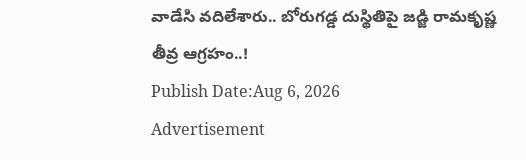వాడేసి వదిలేశారు.. బోరుగడ్డ దుస్థితిపై జడ్జి రామకృష్ణ తీవ్ర ఆగ్రహం..!
Publish Date:Aug 6, 2026
Advertisement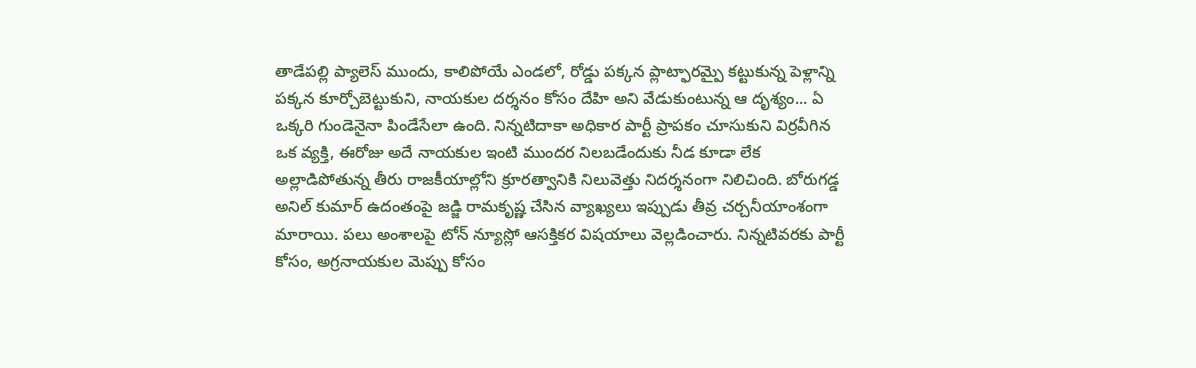తాడేపల్లి ప్యాలెస్ ముందు, కాలిపోయే ఎండలో, రోడ్డు పక్కన ప్లాట్ఫారమ్పై కట్టుకున్న పెళ్లాన్ని పక్కన కూర్చోబెట్టుకుని, నాయకుల దర్శనం కోసం దేహి అని వేడుకుంటున్న ఆ దృశ్యం... ఏ ఒక్కరి గుండెనైనా పిండేసేలా ఉంది. నిన్నటిదాకా అధికార పార్టీ ప్రాపకం చూసుకుని విర్రవీగిన ఒక వ్యక్తి, ఈరోజు అదే నాయకుల ఇంటి ముందర నిలబడేందుకు నీడ కూడా లేక అల్లాడిపోతున్న తీరు రాజకీయాల్లోని క్రూరత్వానికి నిలువెత్తు నిదర్శనంగా నిలిచింది. బోరుగడ్డ అనిల్ కుమార్ ఉదంతంపై జడ్జి రామకృష్ణ చేసిన వ్యాఖ్యలు ఇప్పుడు తీవ్ర చర్చనీయాంశంగా మారాయి. పలు అంశాలపై టోన్ న్యూస్లో ఆసక్తికర విషయాలు వెల్లడించారు. నిన్నటివరకు పార్టీ కోసం, అగ్రనాయకుల మెప్పు కోసం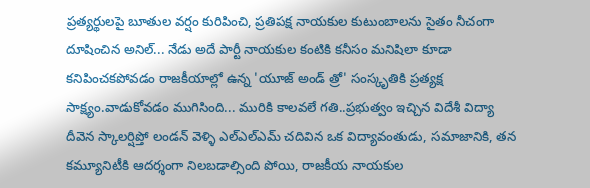ప్రత్యర్థులపై బూతుల వర్షం కురిపించి, ప్రతిపక్ష నాయకుల కుటుంబాలను సైతం నీచంగా దూషించిన అనిల్... నేడు అదే పార్టీ నాయకుల కంటికి కనీసం మనిషిలా కూడా కనిపించకపోవడం రాజకీయాల్లో ఉన్న 'యూజ్ అండ్ త్రో' సంస్కృతికి ప్రత్యక్ష సాక్ష్యం.వాడుకోవడం ముగిసింది... మురికి కాలవలే గతి..ప్రభుత్వం ఇచ్చిన విదేశీ విద్యా దీవెన స్కాలర్షిప్తో లండన్ వెళ్ళి ఎల్ఎల్ఎమ్ చదివిన ఒక విద్యావంతుడు, సమాజానికి, తన కమ్యూనిటీకి ఆదర్శంగా నిలబడాల్సింది పోయి, రాజకీయ నాయకుల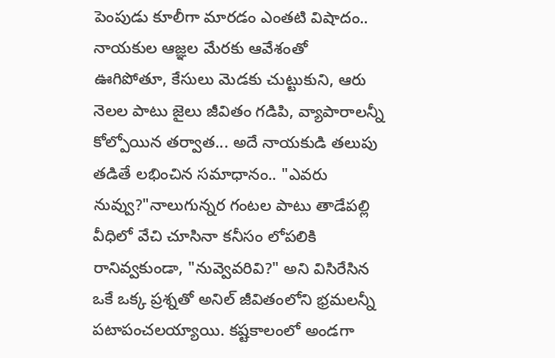పెంపుడు కూలీగా మారడం ఎంతటి విషాదం.. నాయకుల ఆజ్ఞల మేరకు ఆవేశంతో ఊగిపోతూ, కేసులు మెడకు చుట్టుకుని, ఆరు నెలల పాటు జైలు జీవితం గడిపి, వ్యాపారాలన్నీ కోల్పోయిన తర్వాత... అదే నాయకుడి తలుపు తడితే లభించిన సమాధానం.. "ఎవరు నువ్వు?"నాలుగున్నర గంటల పాటు తాడేపల్లి వీధిలో వేచి చూసినా కనీసం లోపలికి రానివ్వకుండా, "నువ్వెవరివి?" అని విసిరేసిన ఒకే ఒక్క ప్రశ్నతో అనిల్ జీవితంలోని భ్రమలన్నీ పటాపంచలయ్యాయి. కష్టకాలంలో అండగా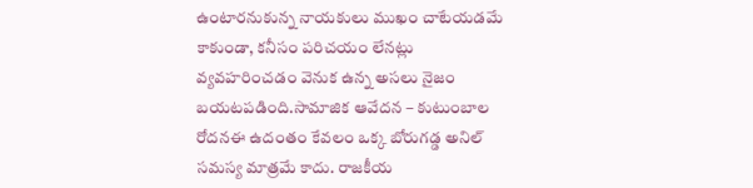ఉంటారనుకున్న నాయకులు ముఖం చాటేయడమే కాకుండా, కనీసం పరిచయం లేనట్లు వ్యవహరించడం వెనుక ఉన్న అసలు నైజం బయటపడింది.సామాజిక ఆవేదన – కుటుంబాల రోదనఈ ఉదంతం కేవలం ఒక్క బోరుగడ్డ అనిల్ సమస్య మాత్రమే కాదు. రాజకీయ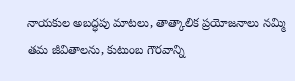నాయకుల అబద్ధపు మాటలు, తాత్కాలిక ప్రయోజనాలు నమ్మి తమ జీవితాలను, కుటుంబ గౌరవాన్ని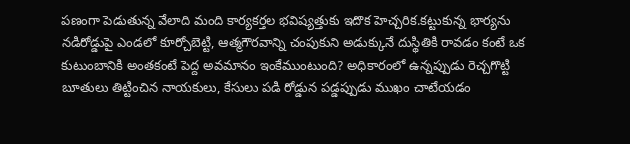పణంగా పెడుతున్న వేలాది మంది కార్యకర్తల భవిష్యత్తుకు ఇదొక హెచ్చరిక.కట్టుకున్న భార్యను నడిరోడ్డుపై ఎండలో కూర్చోబెట్టి, ఆత్మగౌరవాన్ని చంపుకుని అడుక్కునే దుస్థితికి రావడం కంటే ఒక కుటుంబానికి అంతకంటే పెద్ద అవమానం ఇంకేముంటుంది? అధికారంలో ఉన్నప్పుడు రెచ్చగొట్టి బూతులు తిట్టించిన నాయకులు, కేసులు పడి రోడ్డున పడ్డప్పుడు ముఖం చాటేయడం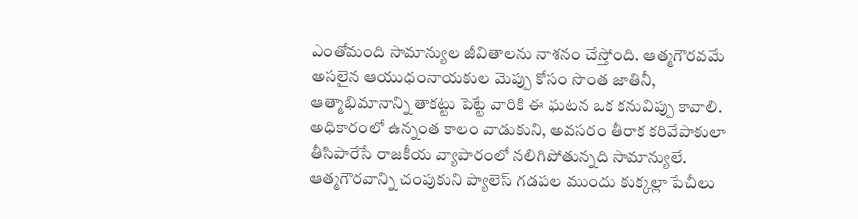ఎంతోమంది సామాన్యుల జీవితాలను నాశనం చేస్తోంది. ఆత్మగౌరవమే అసలైన ఆయుధంనాయకుల మెప్పు కోసం సొంత జాతినీ, ఆత్మాభిమానాన్ని తాకట్టు పెట్టే వారికి ఈ ఘటన ఒక కనువిప్పు కావాలి. అధికారంలో ఉన్నంత కాలం వాడుకుని, అవసరం తీరాక కరివేపాకులా తీసిపారేసే రాజకీయ వ్యాపారంలో నలిగిపోతున్నది సామాన్యులే. ఆత్మగౌరవాన్ని చంపుకుని ప్యాలెస్ గడపల ముందు కుక్కల్లా పేచీలు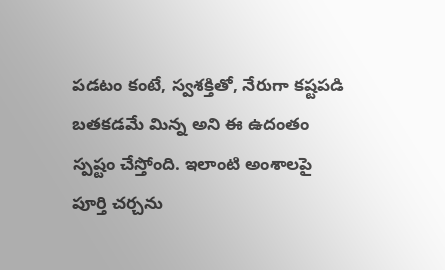పడటం కంటే, స్వశక్తితో, నేరుగా కష్టపడి బతకడమే మిన్న అని ఈ ఉదంతం స్పష్టం చేస్తోంది. ఇలాంటి అంశాలపై పూర్తి చర్చను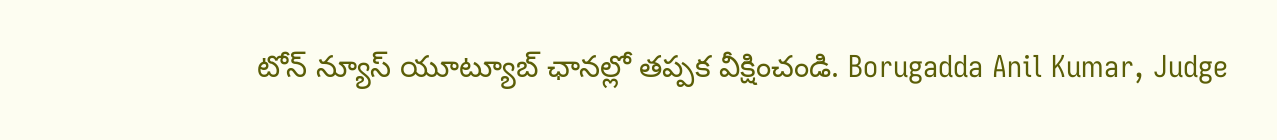టోన్ న్యూస్ యూట్యూబ్ ఛానల్లో తప్పక వీక్షించండి. Borugadda Anil Kumar, Judge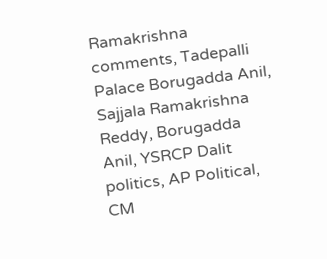Ramakrishna comments, Tadepalli Palace Borugadda Anil, Sajjala Ramakrishna Reddy, Borugadda Anil, YSRCP Dalit politics, AP Political, CM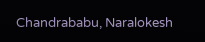Chandrababu, Naralokesh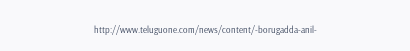http://www.teluguone.com/news/content/-borugadda-anil-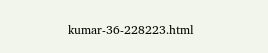kumar-36-228223.html